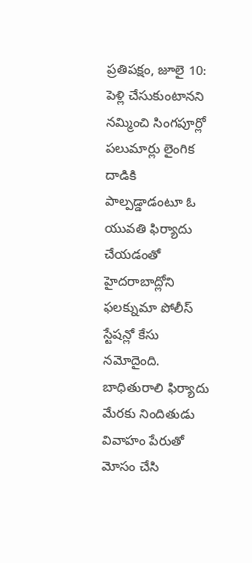ప్రతిపక్షం, జూలై 10: పెళ్లి చేసుకుంటానని నమ్మించి సింగపూర్లో పలుమార్లు లైంగిక దాడికి పాల్పడ్డాడంటూ ఓ యువతి ఫిర్యాదు చేయడంతో హైదరాబాద్లోని ఫలక్నుమా పోలీస్ స్టేషన్లో కేసు నమోదైంది. బాధితురాలి ఫిర్యాదు మేరకు నిందితుడు వివాహం పేరుతో మోసం చేసి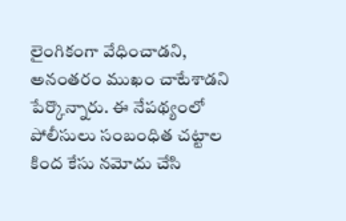లైంగికంగా వేధించాడని, అనంతరం ముఖం చాటేశాడని పేర్కొన్నారు. ఈ నేపథ్యంలో పోలీసులు సంబంధిత చట్టాల కింద కేసు నమోదు చేసి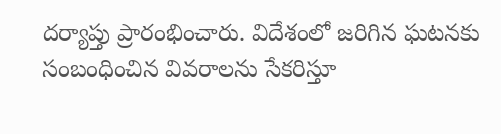దర్యాప్తు ప్రారంభించారు. విదేశంలో జరిగిన ఘటనకు సంబంధించిన వివరాలను సేకరిస్తూ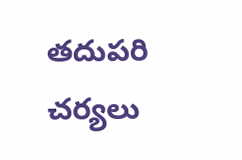తదుపరి చర్యలు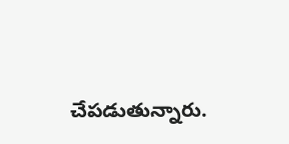చేపడుతున్నారు.